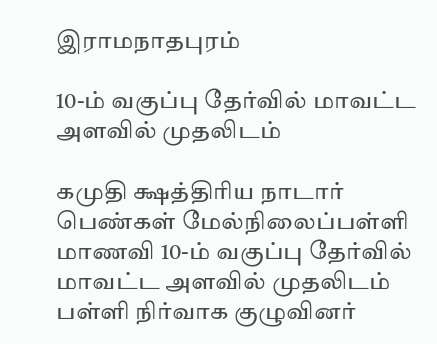இராமநாதபுரம்

10-ம் வகுப்பு தேர்வில் மாவட்ட அளவில் முதலிடம்

கமுதி க்ஷத்திரிய நாடார் பெண்கள் மேல்நிலைப்பள்ளி மாணவி 10-ம் வகுப்பு தேர்வில் மாவட்ட அளவில் முதலிடம்
பள்ளி நிர்வாக குழுவினர்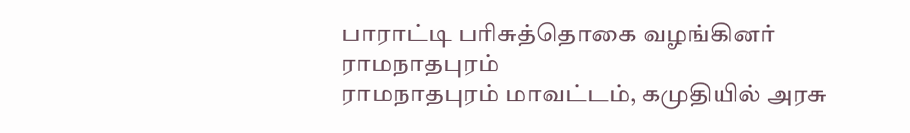பாராட்டி பரிசுத்தொகை வழங்கினர்
ராமநாதபுரம்
ராமநாதபுரம் மாவட்டம், கமுதியில் அரசு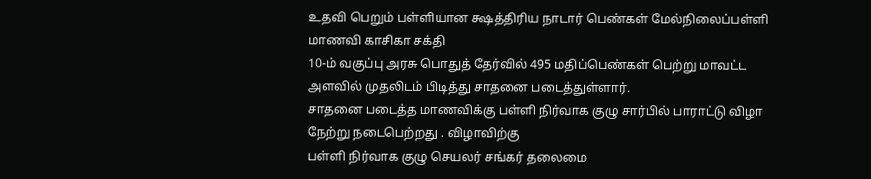உதவி பெறும் பள்ளியான க்ஷத்திரிய நாடார் பெண்கள் மேல்நிலைப்பள்ளி மாணவி காசிகா சக்தி
10-ம் வகுப்பு அரசு பொதுத் தேர்வில் 495 மதிப்பெண்கள் பெற்று மாவட்ட அளவில் முதலிடம் பிடித்து சாதனை படைத்துள்ளார்.
சாதனை படைத்த மாணவிக்கு பள்ளி நிர்வாக குழு சார்பில் பாராட்டு விழா நேற்று நடைபெற்றது . விழாவிற்கு
பள்ளி நிர்வாக குழு செயலர் சங்கர் தலைமை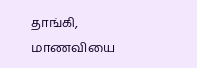தாங்கி, மாணவியை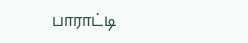பாராட்டி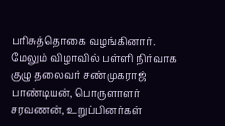பரிசுத்தொகை வழங்கினார். மேலும் விழாவில் பள்ளி நிர்வாக குழு தலைவர் சண்முகராஜ் பாண்டியன், பொருளாளர் சரவணன், உறுப்பினர்கள்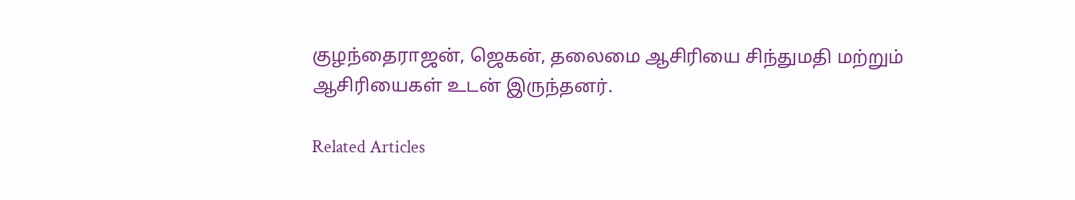குழந்தைராஜன், ஜெகன், தலைமை ஆசிரியை சிந்துமதி மற்றும் ஆசிரியைகள் உடன் இருந்தனர்.

Related Articles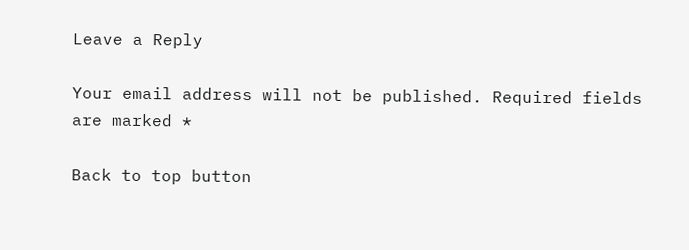Leave a Reply

Your email address will not be published. Required fields are marked *

Back to top button